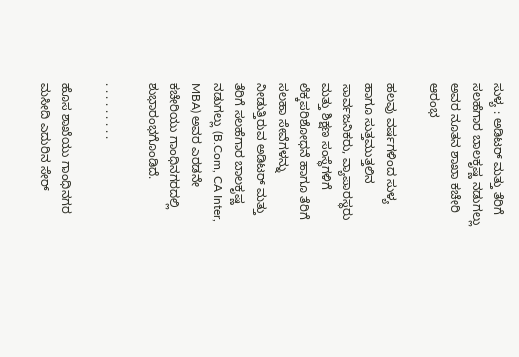ಸುಳ್ಯ : ಅಡಿಟರ್ ಮತ್ತು ತೆರಿಗೆ ಸಲಹೆಗಾರ ಬಾಲಕೃಷ್ಣ ನಡುಗಲ್ಲು ಅವರ ನೂತನ ಶಾಖಾ ಕಚೇರಿ ಆರಂಭ

ಹಲವು ವರ್ಷಗಳಿಂದ ಸುಳ್ಯ ಹಾಗೂ ಸುತ್ತಮುತ್ತಲಿನ ಸಾರ್ವಜನಿಕರು, ವ್ಯಾಪಾರಸ್ಥರು ಮತ್ತು ಶಿಕ್ಷಣ ಸಂಸ್ಥೆಗಳಿಗೆ ಲೆಕ್ಕಪರಿಶೋಧನೆ ಹಾಗೂ ತೆರಿಗೆ ಸಲಹಾ ಸೇವೆಗಳನ್ನು ನೀಡುತ್ತಿರುವ ಅಡಿಟರ್ ಮತ್ತು ತೆರಿಗೆ ಸಲಹೆಗಾರ ಬಾಲಕೃಷ್ಣ ನಡುಗಲ್ಲು (B.Com, CA Inter, MBA) ಅವರ ಎರಡನೇ ಕಚೇರಿಯು ಗಾಂಧಿನಗರದಲ್ಲಿ ಶುಭಾರಂಭಗೊಂಡಿದೆ.

. . . . . . . . .

ಹೊಸ ಶಾಖೆಯು ಗಾಂಧಿನಗರ ಮಸೀದಿ ಎದುರಿನ ಸೇರ್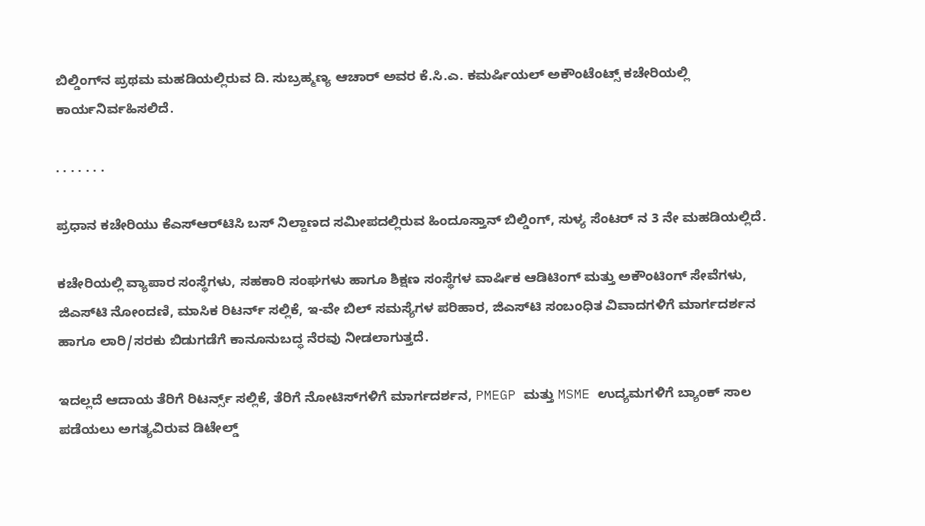ಬಿಲ್ಡಿಂಗ್‌ನ ಪ್ರಥಮ ಮಹಡಿಯಲ್ಲಿರುವ ದಿ. ಸುಬ್ರಹ್ಮಣ್ಯ ಆಚಾರ್ ಅವರ ಕೆ.ಸಿ.ಎ. ಕಮರ್ಷಿಯಲ್ ಅಕೌಂಟೆಂಟ್ಸ್ ಕಚೇರಿಯಲ್ಲಿ ಕಾರ್ಯನಿರ್ವಹಿಸಲಿದೆ.

. . . . . . .

ಪ್ರಧಾನ ಕಚೇರಿಯು ಕೆಎಸ್‌ಆರ್‌ಟಿಸಿ ಬಸ್ ನಿಲ್ದಾಣದ ಸಮೀಪದಲ್ಲಿರುವ ಹಿಂದೂಸ್ತಾನ್ ಬಿಲ್ಡಿಂಗ್, ಸುಳ್ಯ ಸೆಂಟರ್ ನ 3 ನೇ ಮಹಡಿಯಲ್ಲಿದೆ.

ಕಚೇರಿಯಲ್ಲಿ ವ್ಯಾಪಾರ ಸಂಸ್ಥೆಗಳು, ಸಹಕಾರಿ ಸಂಘಗಳು ಹಾಗೂ ಶಿಕ್ಷಣ ಸಂಸ್ಥೆಗಳ ವಾರ್ಷಿಕ ಆಡಿಟಿಂಗ್ ಮತ್ತು ಅಕೌಂಟಿಂಗ್ ಸೇವೆಗಳು, ಜಿಎಸ್‌ಟಿ ನೋಂದಣಿ, ಮಾಸಿಕ ರಿಟರ್ನ್ ಸಲ್ಲಿಕೆ, ಇ-ವೇ ಬಿಲ್ ಸಮಸ್ಯೆಗಳ ಪರಿಹಾರ, ಜಿಎಸ್‌ಟಿ ಸಂಬಂಧಿತ ವಿವಾದಗಳಿಗೆ ಮಾರ್ಗದರ್ಶನ ಹಾಗೂ ಲಾರಿ/ಸರಕು ಬಿಡುಗಡೆಗೆ ಕಾನೂನುಬದ್ಧ ನೆರವು ನೀಡಲಾಗುತ್ತದೆ.

ಇದಲ್ಲದೆ ಆದಾಯ ತೆರಿಗೆ ರಿಟರ್ನ್ಸ್ ಸಲ್ಲಿಕೆ, ತೆರಿಗೆ ನೋಟಿಸ್‌ಗಳಿಗೆ ಮಾರ್ಗದರ್ಶನ, PMEGP ಮತ್ತು MSME ಉದ್ಯಮಗಳಿಗೆ ಬ್ಯಾಂಕ್ ಸಾಲ ಪಡೆಯಲು ಅಗತ್ಯವಿರುವ ಡಿಟೇಲ್ಡ್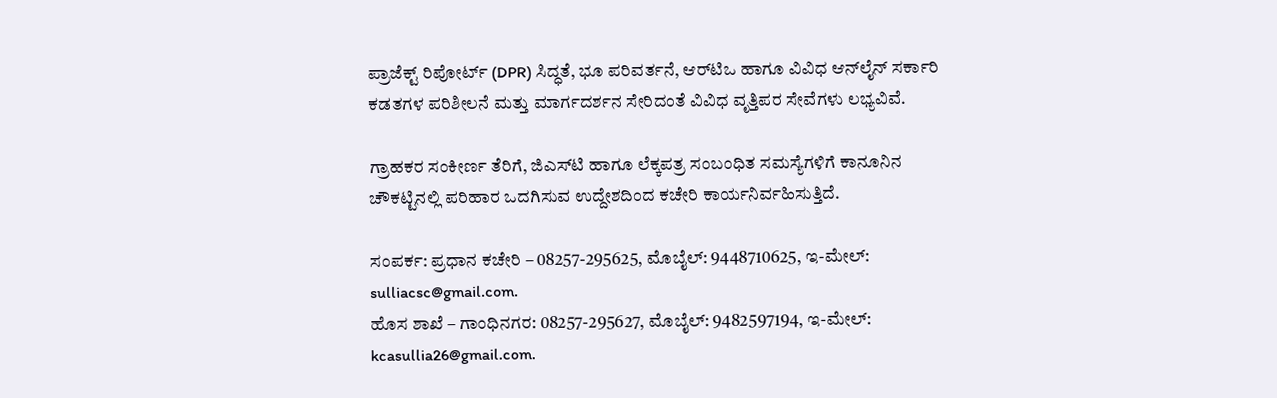ಪ್ರಾಜೆಕ್ಟ್ ರಿಪೋರ್ಟ್ (DPR) ಸಿದ್ಧತೆ, ಭೂ ಪರಿವರ್ತನೆ, ಆರ್‌ಟಿಒ ಹಾಗೂ ವಿವಿಧ ಆನ್‌ಲೈನ್ ಸರ್ಕಾರಿ ಕಡತಗಳ ಪರಿಶೀಲನೆ ಮತ್ತು ಮಾರ್ಗದರ್ಶನ ಸೇರಿದಂತೆ ವಿವಿಧ ವೃತ್ತಿಪರ ಸೇವೆಗಳು ಲಭ್ಯವಿವೆ.

ಗ್ರಾಹಕರ ಸಂಕೀರ್ಣ ತೆರಿಗೆ, ಜಿಎಸ್‌ಟಿ ಹಾಗೂ ಲೆಕ್ಕಪತ್ರ ಸಂಬಂಧಿತ ಸಮಸ್ಯೆಗಳಿಗೆ ಕಾನೂನಿನ ಚೌಕಟ್ಟಿನಲ್ಲಿ ಪರಿಹಾರ ಒದಗಿಸುವ ಉದ್ದೇಶದಿಂದ ಕಚೇರಿ ಕಾರ್ಯನಿರ್ವಹಿಸುತ್ತಿದೆ.

ಸಂಪರ್ಕ: ಪ್ರಧಾನ ಕಚೇರಿ – 08257-295625, ಮೊಬೈಲ್: 9448710625, ಇ-ಮೇಲ್: sulliacsc@gmail.com.
ಹೊಸ ಶಾಖೆ – ಗಾಂಧಿನಗರ: 08257-295627, ಮೊಬೈಲ್: 9482597194, ಇ-ಮೇಲ್: kcasullia26@gmail.com.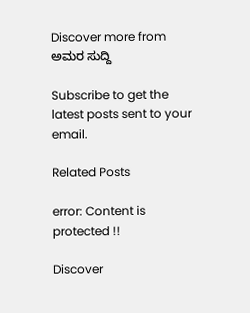Discover more from ಅಮರ ಸುದ್ದಿ

Subscribe to get the latest posts sent to your email.

Related Posts

error: Content is protected !!

Discover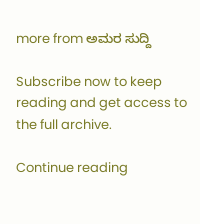more from ಅಮರ ಸುದ್ದಿ

Subscribe now to keep reading and get access to the full archive.

Continue reading